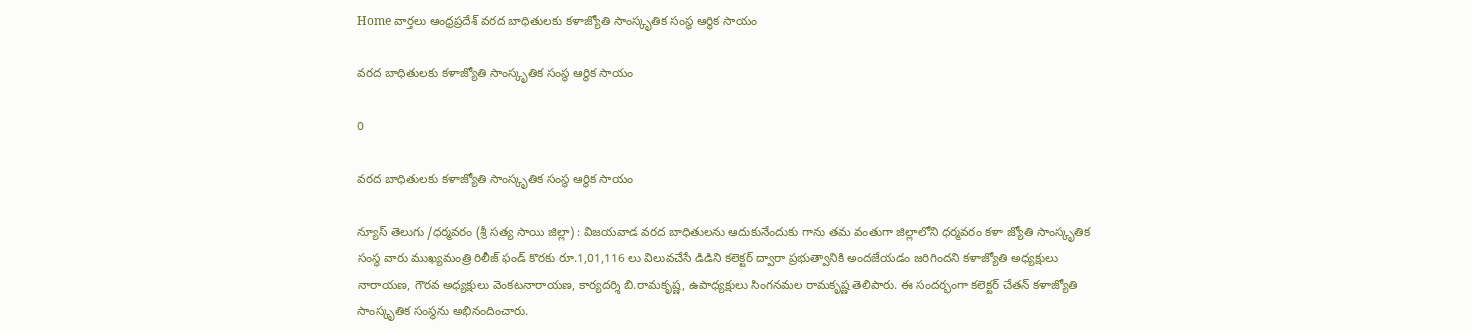Home వార్తలు ఆంధ్రప్రదేశ్‌ వరద బాధితులకు కళాజ్యోతి సాంస్కృతిక సంస్థ ఆర్థిక సాయం

వరద బాధితులకు కళాజ్యోతి సాంస్కృతిక సంస్థ ఆర్థిక సాయం

0

వరద బాధితులకు కళాజ్యోతి సాంస్కృతిక సంస్థ ఆర్థిక సాయం

న్యూస్ తెలుగు /ధర్మవరం (శ్రీ సత్య సాయి జిల్లా) : విజయవాడ వరద బాధితులను ఆదుకునేందుకు గాను తమ వంతుగా జిల్లాలోని ధర్మవరం కళా జ్యోతి సాంస్కృతిక సంస్థ వారు ముఖ్యమంత్రి రిలీజ్ ఫండ్ కొరకు రూ.1,01,116 లు విలువచేసే డిడిని కలెక్టర్ ద్వారా ప్రభుత్వానికి అందజేయడం జరిగిందని కళాజ్యోతి అధ్యక్షులు నారాయణ, గౌరవ అధ్యక్షులు వెంకటనారాయణ, కార్యదర్శి బి.రామకృష్ణ, ఉపాధ్యక్షులు సింగనమల రామకృష్ణ తెలిపారు. ఈ సందర్భంగా కలెక్టర్ చేతన్ కళాజ్యోతి సాంస్కృతిక సంస్థను అభినందించారు.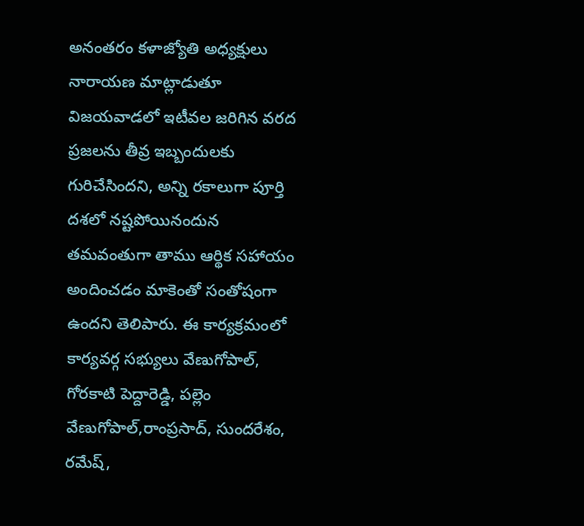అనంతరం కళాజ్యోతి అధ్యక్షులు నారాయణ మాట్లాడుతూ విజయవాడలో ఇటీవల జరిగిన వరద ప్రజలను తీవ్ర ఇబ్బందులకు గురిచేసిందని, అన్ని రకాలుగా పూర్తి దశలో నష్టపోయినందున తమవంతుగా తాము ఆర్థిక సహాయం అందించడం మాకెంతో సంతోషంగా ఉందని తెలిపారు. ఈ కార్యక్రమంలో కార్యవర్గ సభ్యులు వేణుగోపాల్, గోరకాటి పెద్దారెడ్డి, పల్లెం వేణుగోపాల్,రాంప్రసాద్, సుందరేశం, రమేష్,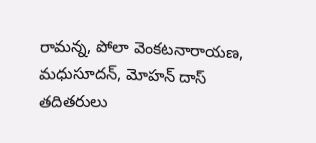రామన్న, పోలా వెంకటనారాయణ, మధుసూదన్, మోహన్ దాస్ తదితరులు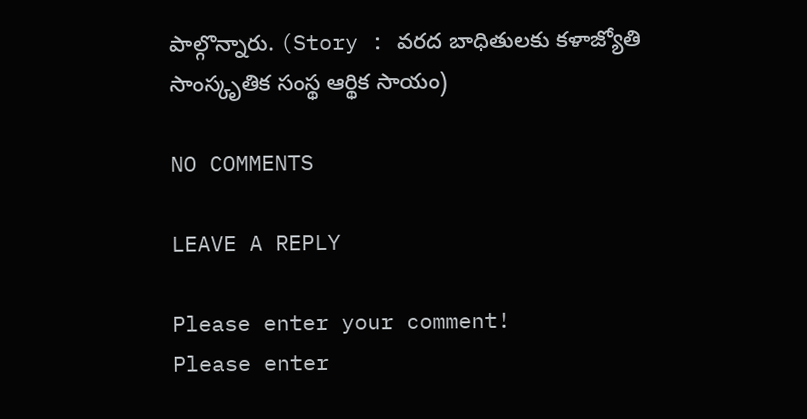పాల్గొన్నారు. (Story : వరద బాధితులకు కళాజ్యోతి సాంస్కృతిక సంస్థ ఆర్థిక సాయం)

NO COMMENTS

LEAVE A REPLY

Please enter your comment!
Please enter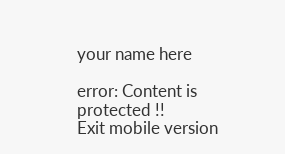your name here

error: Content is protected !!
Exit mobile version